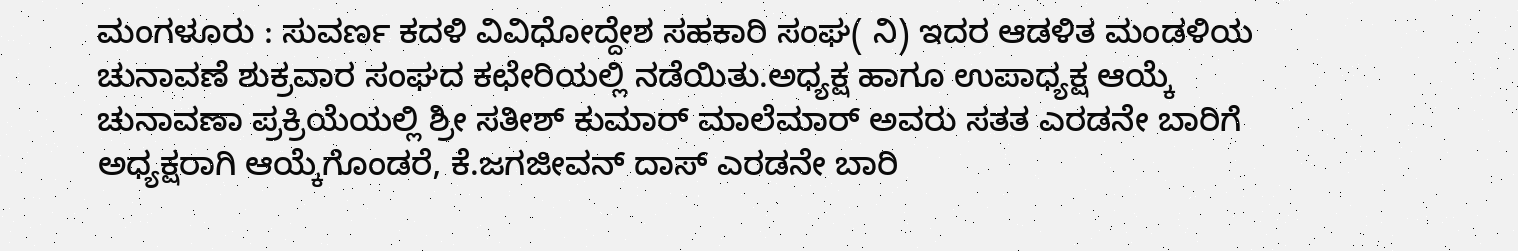ಮಂಗಳೂರು : ಸುವರ್ಣ ಕದಳಿ ವಿವಿಧೋದ್ದೇಶ ಸಹಕಾರಿ ಸಂಘ( ನಿ) ಇದರ ಆಡಳಿತ ಮಂಡಳಿಯ ಚುನಾವಣೆ ಶುಕ್ರವಾರ ಸಂಘದ ಕಛೇರಿಯಲ್ಲಿ ನಡೆಯಿತು.ಅಧ್ಯಕ್ಷ ಹಾಗೂ ಉಪಾಧ್ಯಕ್ಷ ಆಯ್ಕೆ ಚುನಾವಣಾ ಪ್ರಕ್ರಿಯೆಯಲ್ಲಿ ಶ್ರೀ ಸತೀಶ್ ಕುಮಾರ್ ಮಾಲೆಮಾರ್ ಅವರು ಸತತ ಎರಡನೇ ಬಾರಿಗೆ ಅಧ್ಯಕ್ಷರಾಗಿ ಆಯ್ಕೆಗೊಂಡರೆ, ಕೆ.ಜಗಜೀವನ್ ದಾಸ್ ಎರಡನೇ ಬಾರಿ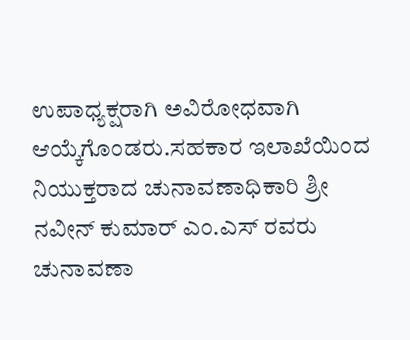ಉಪಾಧ್ಯಕ್ಷರಾಗಿ ಅವಿರೋಧವಾಗಿ ಆಯ್ಕೆಗೊಂಡರು.ಸಹಕಾರ ಇಲಾಖೆಯಿಂದ ನಿಯುಕ್ತರಾದ ಚುನಾವಣಾಧಿಕಾರಿ ಶ್ರೀ ನವೀನ್ ಕುಮಾರ್ ಎಂ.ಎಸ್ ರವರು ಚುನಾವಣಾ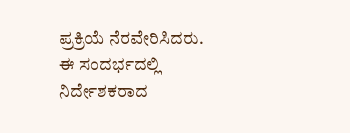ಪ್ರಕ್ರಿಯೆ ನೆರವೇರಿಸಿದರು.
ಈ ಸಂದರ್ಭದಲ್ಲಿ ನಿರ್ದೇಶಕರಾದ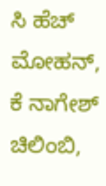ಸಿ ಹೆಚ್ ಮೋಹನ್, ಕೆ ನಾಗೇಶ್ ಚಿಲಿಂಬಿ,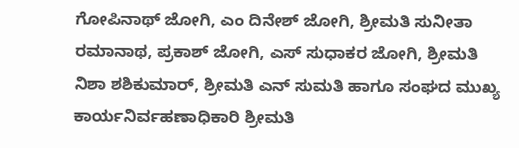ಗೋಪಿನಾಥ್ ಜೋಗಿ, ಎಂ ದಿನೇಶ್ ಜೋಗಿ, ಶ್ರೀಮತಿ ಸುನೀತಾ ರಮಾನಾಥ, ಪ್ರಕಾಶ್ ಜೋಗಿ, ಎಸ್ ಸುಧಾಕರ ಜೋಗಿ, ಶ್ರೀಮತಿ ನಿಶಾ ಶಶಿಕುಮಾರ್, ಶ್ರೀಮತಿ ಎನ್ ಸುಮತಿ ಹಾಗೂ ಸಂಘದ ಮುಖ್ಯ ಕಾರ್ಯನಿರ್ವಹಣಾಧಿಕಾರಿ ಶ್ರೀಮತಿ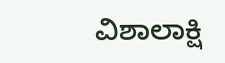ವಿಶಾಲಾಕ್ಷಿ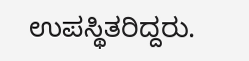ಉಪಸ್ಥಿತರಿದ್ದರು.